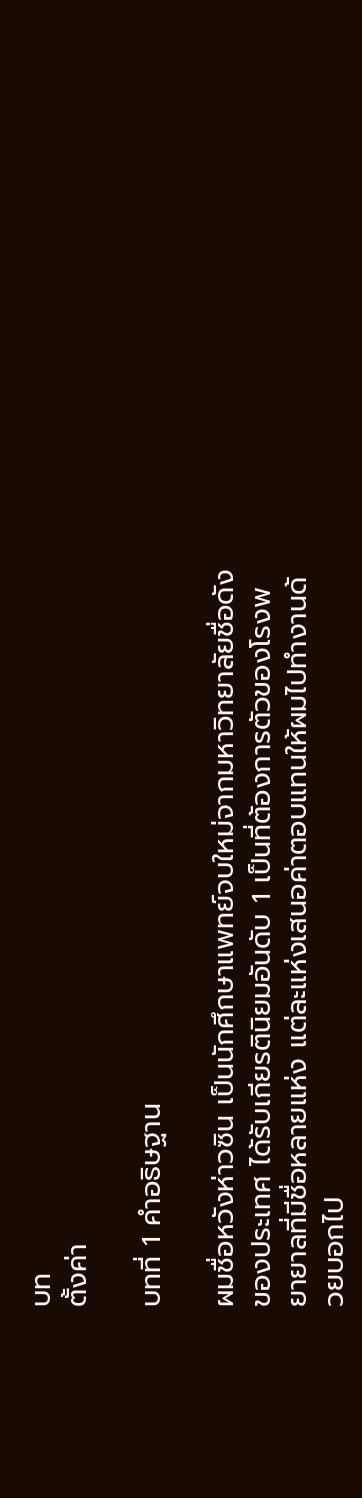บท
ตั้งค่า

บทที่ 1 คำอธิษฐาน

ผมชื่อหวังห่าวซิน เป็นนักศึกษาแพทย์จบใหม่จากมหาวิทยาลัยชื่อดังของประเทศ ได้รับเกียรตินิยมอันดับ 1 เป็นที่ต้องการตัวของโรงพยายาลที่มีชื่อหลายแห่ง แต่ละแห่งเสนอค่าตอบแทนให้ผมไปทำงานด้วยบอกไป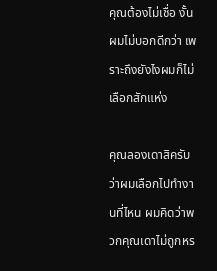คุณต้องไม่เชื่อ งั้นผมไม่บอกดีกว่า เพราะถึงยังไงผมก็ไม่เลือกสักแห่ง

คุณลองเดาสิครับว่าผมเลือกไปทำงานที่ไหน ผมคิดว่าพวกคุณเดาไม่ถูกหร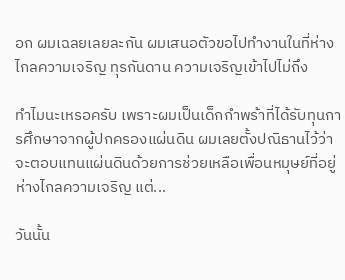อก ผมเฉลยเลยละกัน ผมเสนอตัวขอไปทำงานในที่ห่างไกลความเจริญ ทุรกันดาน ความเจริญเข้าไปไม่ถึง

ทำไมนะเหรอครับ เพราะผมเป็นเด็กกำพร้าที่ได้รับทุนการศึกษาจากผู้ปกครองแผ่นดิน ผมเลยตั้งปณิธานไว้ว่าจะตอบแทนแผ่นดินด้วยการช่วยเหลือเพื่อนหมุษย์ที่อยู่ห่างไกลความเจริญ แต่...

วันนั้น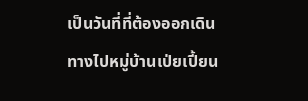เป็นวันที่ที่ต้องออกเดินทางไปหมู่บ้านเป่ยเปี้ยน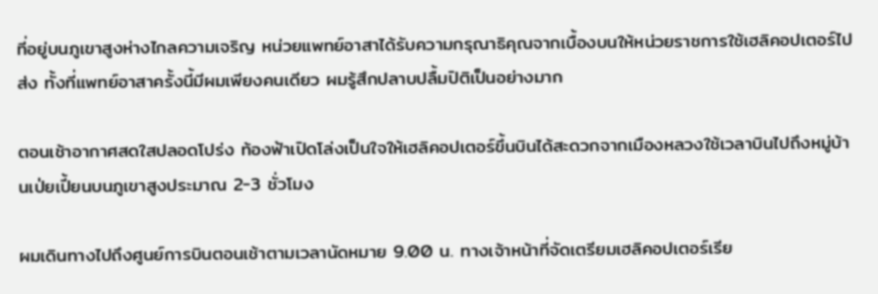ที่อยู่บนภูเขาสูงห่างไกลความเจริญ หน่วยแพทย์อาสาได้รับความกรุณาธิคุณจากเบื้องบนให้หน่วยราชการใช้เฮลิคอปเตอร์ไปส่ง ทั้งที่แพทย์อาสาครั้งนี้มีผมเพียงคนเดียว ผมรู้สึกปลาบปลื้มปิติเป็นอย่างมาก

ตอนเช้าอากาศสดใสปลอดโปร่ง ท้องฟ้าเปิดโล่งเป็นใจให้เฮลิคอปเตอร์ขึ้นบินได้สะดวกจากเมืองหลวงใช้เวลาบินไปถึงหมู่บ้านเป่ยเปี้ยนบนภูเขาสูงประมาณ 2-3 ชั่วโมง

ผมเดินทางไปถึงศูนย์การบินตอนเช้าตามเวลานัดหมาย 9.00 น. ทางเจ้าหน้าที่จัดเตรียมเฮลิคอปเตอร์เรีย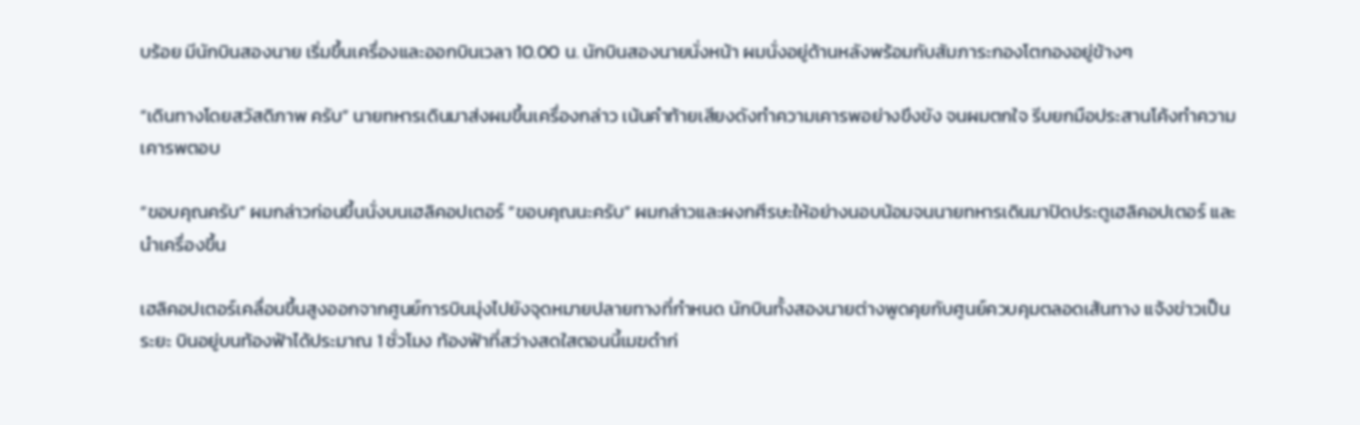บร้อย มีนักบินสองนาย เริ่มขึ้นเครื่องและออกบินเวลา 10.00 น. นักบินสองนายนั่งหน้า ผมนั่งอยู่ด้านหลังพร้อมกับสัมภาระกองโตกองอยู่ข้างๆ

“เดินทางโดยสวัสดิภาพ ครับ” นายทหารเดินมาส่งผมขึ้นเครื่องกล่าว เน้นคำท้ายเสียงดังทำความเคารพอย่างขึงขัง จนผมตกใจ รีบยกมือประสานโค้งทำความเคารพตอบ

“ขอบคุณครับ” ผมกล่าวก่อนขึ้นนั่งบนเฮลิคอปเตอร์ “ขอบคุณนะครับ” ผมกล่าวและผงกศีรษะให้อย่างนอบน้อมจนนายทหารเดินมาปิดประตูเฮลิคอปเตอร์ และนำเครื่องขึ้น

เฮลิคอปเตอร์เคลื่อนขึ้นสูงออกจากศูนย์การบินมุ่งไปยังจุดหมายปลายทางที่กำหนด นักบินทั้งสองนายต่างพูดคุยกับศูนย์ควบคุมตลอดเส้นทาง แจ้งข่าวเป็นระยะ บินอยู่บนท้องฟ้าได้ประมาณ 1 ชั่วโมง ท้องฟ้าที่สว่างสดใสตอนนี้เมฆดำก่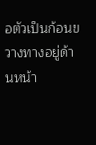อตัวเป็นก้อนขวางทางอยู่ด้านหน้า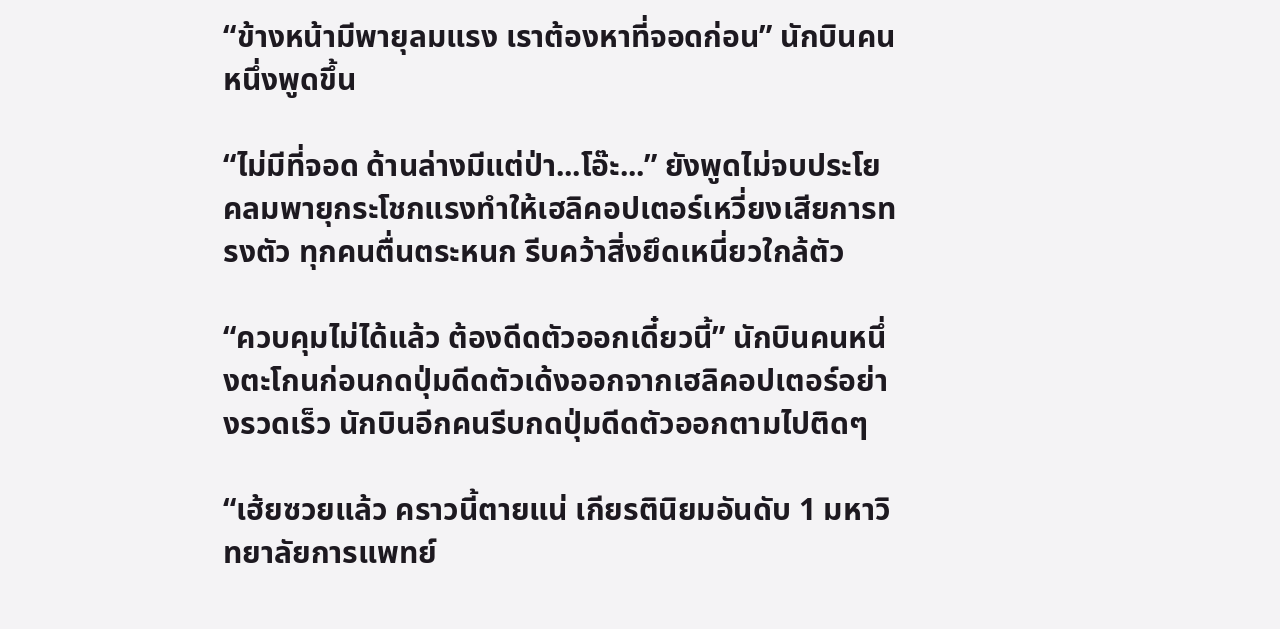“ข้างหน้ามีพายุลมแรง เราต้องหาที่จอดก่อน” นักบินคนหนึ่งพูดขึ้น

“ไม่มีที่จอด ด้านล่างมีแต่ป่า...โอ๊ะ...” ยังพูดไม่จบประโยคลมพายุกระโชกแรงทำให้เฮลิคอปเตอร์เหวี่ยงเสียการทรงตัว ทุกคนตื่นตระหนก รีบคว้าสิ่งยึดเหนี่ยวใกล้ตัว

“ควบคุมไม่ได้แล้ว ต้องดีดตัวออกเดี๋ยวนี้” นักบินคนหนึ่งตะโกนก่อนกดปุ่มดีดตัวเด้งออกจากเฮลิคอปเตอร์อย่างรวดเร็ว นักบินอีกคนรีบกดปุ่มดีดตัวออกตามไปติดๆ

“เฮ้ยซวยแล้ว คราวนี้ตายแน่ เกียรตินิยมอันดับ 1 มหาวิทยาลัยการแพทย์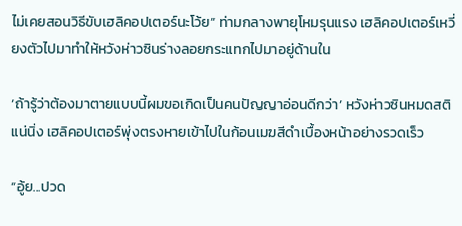ไม่เคยสอนวิธีขับเฮลิคอปเตอร์นะโว้ย” ท่ามกลางพายุโหมรุนแรง เฮลิคอปเตอร์เหวี่ยงตัวไปมาทำให้หวังห่าวซินร่างลอยกระแทกไปมาอยู่ด้านใน

‘ถ้ารู้ว่าต้องมาตายแบบนี้ผมขอเกิดเป็นคนปัญญาอ่อนดีกว่า’ หวังห่าวซินหมดสติแน่นิ่ง เฮลิคอปเตอร์พุ่งตรงหายเข้าไปในก้อนเมฆสีดำเบื้องหน้าอย่างรวดเร็ว

“อู้ย...ปวด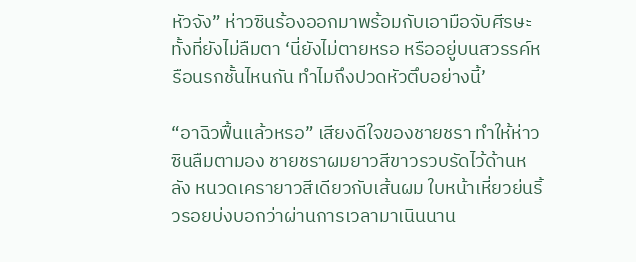หัวจัง” ห่าวซินร้องออกมาพร้อมกับเอามือจับศีรษะทั้งที่ยังไม่ลืมตา ‘นี่ยังไม่ตายหรอ หรืออยู่บนสวรรค์หรือนรกชั้นไหนกัน ทำไมถึงปวดหัวตึบอย่างนี้’

“อาฉิวฟื้นแล้วหรอ” เสียงดีใจของชายชรา ทำให้ห่าวซินลืมตามอง ชายชราผมยาวสีขาวรวบรัดไว้ด้านหลัง หนวดเครายาวสีเดียวกับเส้นผม ใบหน้าเหี่ยวย่นริ้วรอยบ่งบอกว่าผ่านการเวลามาเนินนาน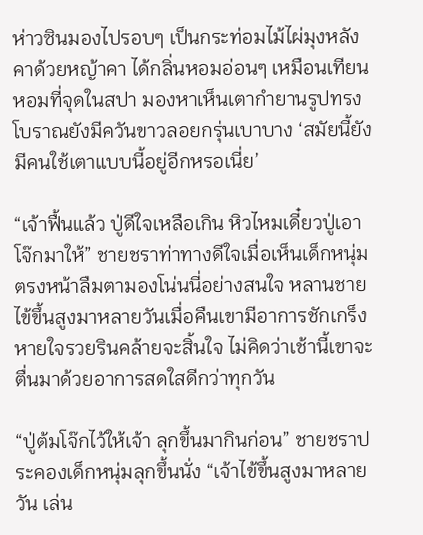ห่าวซินมองไปรอบๆ เป็นกระท่อมไม้ไผ่มุงหลังคาด้วยหญ้าคา ได้กลิ่นหอมอ่อนๆ เหมือนเทียนหอมที่จุดในสปา มองหาเห็นเตากำยานรูปทรงโบราณยังมีควันขาวลอยกรุ่นเบาบาง ‘สมัยนี้ยังมีคนใช้เตาแบบนี้อยู่อีกหรอเนี่ย’

“เจ้าฟื้นแล้ว ปู่ดีใจเหลือเกิน หิวไหมเดี๋ยวปู่เอาโจ๊กมาให้” ชายชราท่าทางดีใจเมื่อเห็นเด็กหนุ่มตรงหน้าลืมตามองโน่นนี่อย่างสนใจ หลานชายไข้ขึ้นสูงมาหลายวันเมื่อคืนเขามีอาการชักเกร็งหายใจรวยรินคล้ายจะสิ้นใจ ไม่คิดว่าเช้านี้เขาจะตื่นมาด้วยอาการสดใสดีกว่าทุกวัน

“ปู่ต้มโจ๊กไว้ให้เจ้า ลุกขึ้นมากินก่อน” ชายชราประคองเด็กหนุ่มลุกขึ้นนั่ง “เจ้าไข้ขึ้นสูงมาหลายวัน เล่น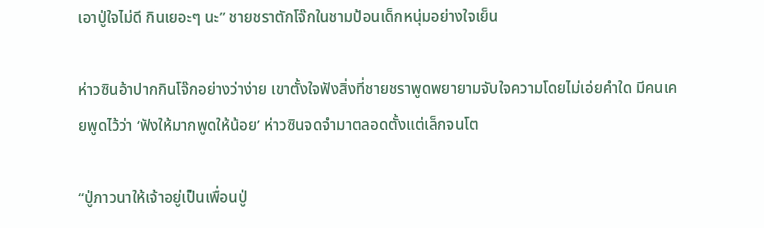เอาปู่ใจไม่ดี กินเยอะๆ นะ” ชายชราตักโจ๊กในชามป้อนเด็กหนุ่มอย่างใจเย็น

ห่าวซินอ้าปากกินโจ๊กอย่างว่าง่าย เขาตั้งใจฟังสิ่งที่ชายชราพูดพยายามจับใจความโดยไม่เอ่ยคำใด มีคนเคยพูดไว้ว่า ‘ฟังให้มากพูดให้น้อย’ ห่าวซินจดจำมาตลอดตั้งแต่เล็กจนโต

“ปู่ภาวนาให้เจ้าอยู่เป็นเพื่อนปู่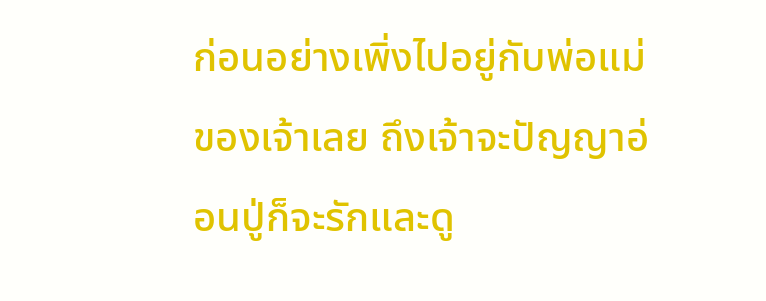ก่อนอย่างเพิ่งไปอยู่กับพ่อแม่ของเจ้าเลย ถึงเจ้าจะปัญญาอ่อนปู่ก็จะรักและดู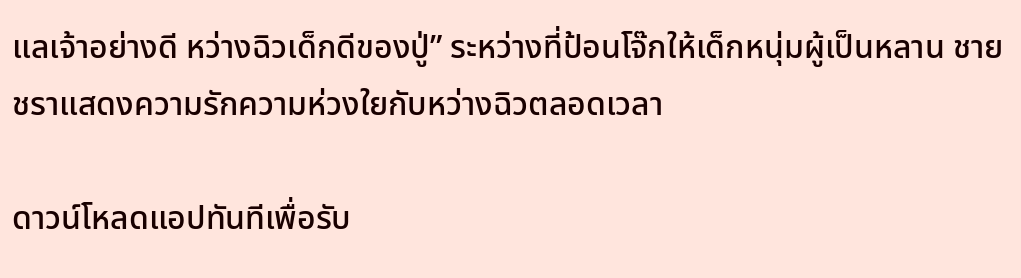แลเจ้าอย่างดี หว่างฉิวเด็กดีของปู่” ระหว่างที่ป้อนโจ๊กให้เด็กหนุ่มผู้เป็นหลาน ชายชราแสดงความรักความห่วงใยกับหว่างฉิวตลอดเวลา

ดาวน์โหลดแอปทันทีเพื่อรับ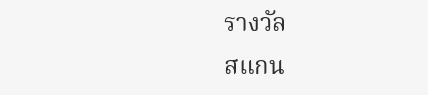รางวัล
สแกน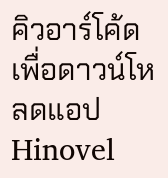คิวอาร์โค้ดเพื่อดาวน์โหลดแอปHinovel